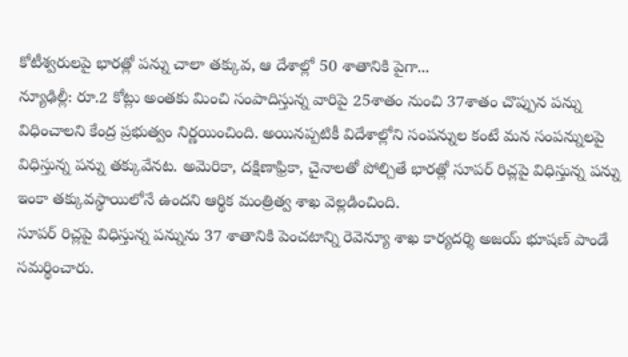కోటీశ్వరులపై భారత్లో పన్ను చాలా తక్కువ, ఆ దేశాల్లో 50 శాతానికి పైగా...
న్యూఢిల్లీ: రూ.2 కోట్లు అంతకు మించి సంపాదిస్తున్న వారిపై 25శాతం నుంచి 37శాతం చొప్పున పన్ను విధించాలని కేంద్ర ప్రభుత్వం నిర్ణయించింది. అయినప్పటికీ విదేశాల్లోని సంపన్నుల కంటే మన సంపన్నులపై విధిస్తున్న పన్ను తక్కువేనట. అమెరికా, దక్షిణాఫ్రికా, చైనాలతో పోల్చితే భారత్లో సూపర్ రిచ్లపై విధిస్తున్న పన్ను ఇంకా తక్కువస్థాయిలోనే ఉందని ఆర్థిక మంత్రిత్వ శాఖ వెల్లడించింది.
సూపర్ రిచ్లపై విధిస్తున్న పన్నును 37 శాతానికి పెంచటాన్ని రెవెన్యూ శాఖ కార్యదర్శి అజయ్ భూషణ్ పాండే సమర్థించారు.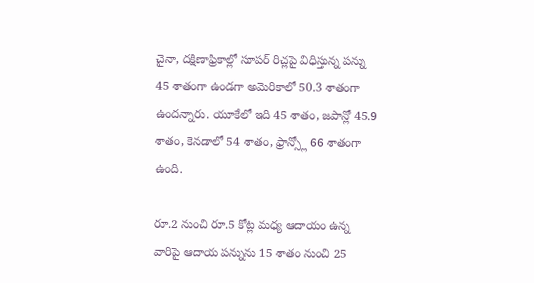చైనా, దక్షిణాఫ్రికాల్లో సూపర్ రిచ్లపై విధిస్తున్న పన్ను 45 శాతంగా ఉండగా అమెరికాలో 50.3 శాతంగా ఉందన్నారు. యూకేలో ఇది 45 శాతం, జపాన్లో 45.9 శాతం, కెనడాలో 54 శాతం, ఫ్రాన్స్లో 66 శాతంగా ఉంది.

రూ.2 నుంచి రూ.5 కోట్ల మధ్య ఆదాయం ఉన్న వారిపై ఆదాయ పన్నును 15 శాతం నుంచి 25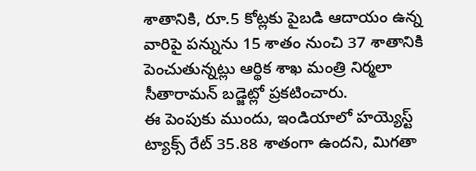శాతానికి, రూ.5 కోట్లకు పైబడి ఆదాయం ఉన్న వారిపై పన్నును 15 శాతం నుంచి 37 శాతానికి పెంచుతున్నట్లు ఆర్థిక శాఖ మంత్రి నిర్మలా సీతారామన్ బడ్జెట్లో ప్రకటించారు.
ఈ పెంపుకు ముందు, ఇండియాలో హయ్యెస్ట్ ట్యాక్స్ రేట్ 35.88 శాతంగా ఉందని, మిగతా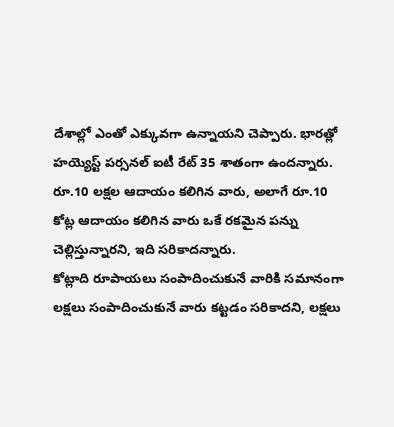దేశాల్లో ఎంతో ఎక్కువగా ఉన్నాయని చెప్పారు. భారత్లో హయ్యెస్ట్ పర్సనల్ ఐటీ రేట్ 35 శాతంగా ఉందన్నారు. రూ.10 లక్షల ఆదాయం కలిగిన వారు, అలాగే రూ.10 కోట్ల ఆదాయం కలిగిన వారు ఒకే రకమైన పన్ను చెల్లిస్తున్నారని, ఇది సరికాదన్నారు.
కోట్లాది రూపాయలు సంపాదించుకునే వారికి సమానంగా లక్షలు సంపాదించుకునే వారు కట్టడం సరికాదని, లక్షలు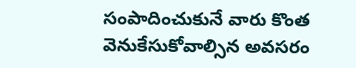సంపాదించుకునే వారు కొంత వెనుకేసుకోవాల్సిన అవసరం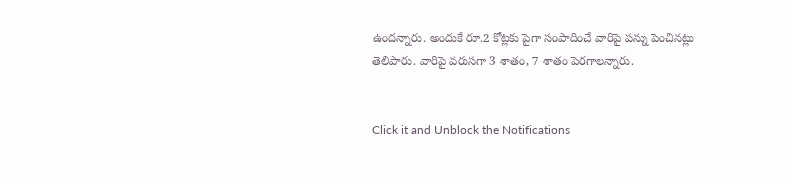ఉందన్నారు. అందుకే రూ.2 కోట్లకు పైగా సంపాదించే వారిపై పన్ను పెంచినట్లు తెలిపారు. వారిపై వరుసగా 3 శాతం, 7 శాతం పెరగాలన్నారు.


Click it and Unblock the Notifications